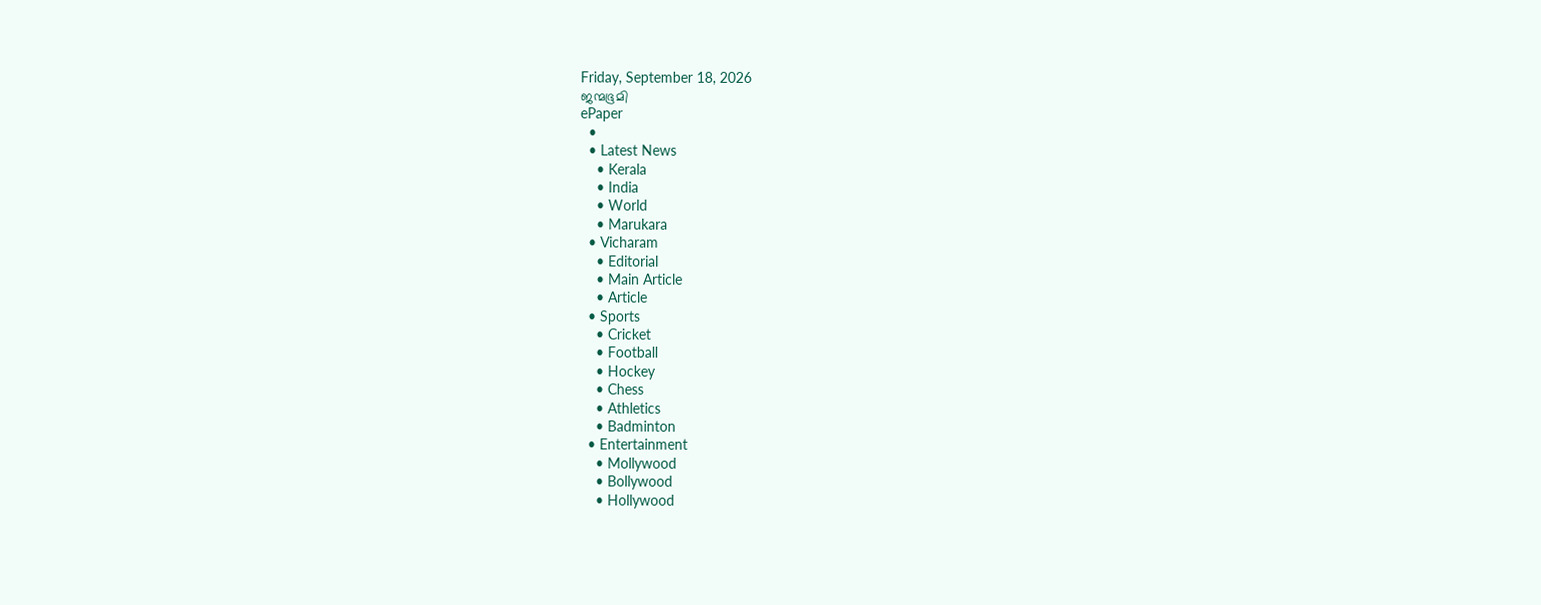Friday, September 18, 2026
ജന്മഭൂമി
ePaper
  •
  • Latest News
    • Kerala
    • India
    • World
    • Marukara
  • Vicharam
    • Editorial
    • Main Article
    • Article
  • Sports
    • Cricket
    • Football
    • Hockey
    • Chess
    • Athletics
    • Badminton
  • Entertainment
    • Mollywood
    • Bollywood
    • Hollywood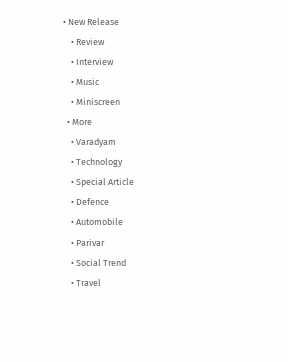• New Release
    • Review
    • Interview
    • Music
    • Miniscreen
  • More
    • Varadyam
    • Technology
    • Special Article
    • Defence
    • Automobile
    • Parivar
    • Social Trend
    • Travel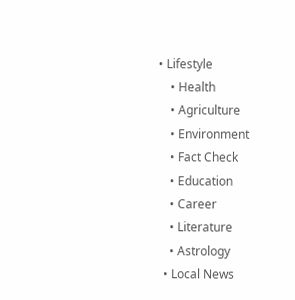• Lifestyle
    • Health
    • Agriculture
    • Environment
    • Fact Check
    • Education
    • Career
    • Literature
    • Astrology
  • Local News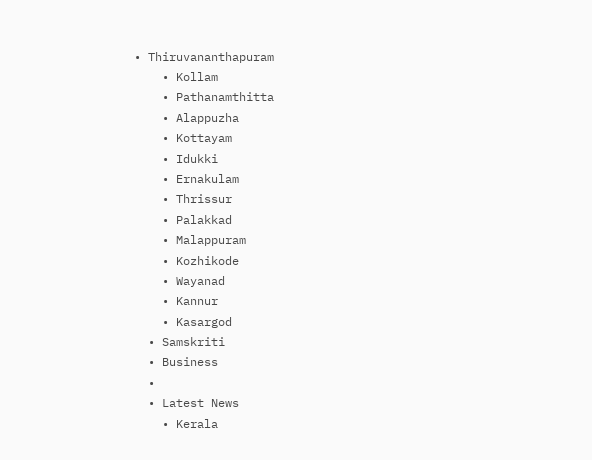• Thiruvananthapuram
    • Kollam
    • Pathanamthitta
    • Alappuzha
    • Kottayam
    • Idukki
    • Ernakulam
    • Thrissur
    • Palakkad
    • Malappuram
    • Kozhikode
    • Wayanad
    • Kannur
    • Kasargod
  • Samskriti
  • Business
  •
  • Latest News
    • Kerala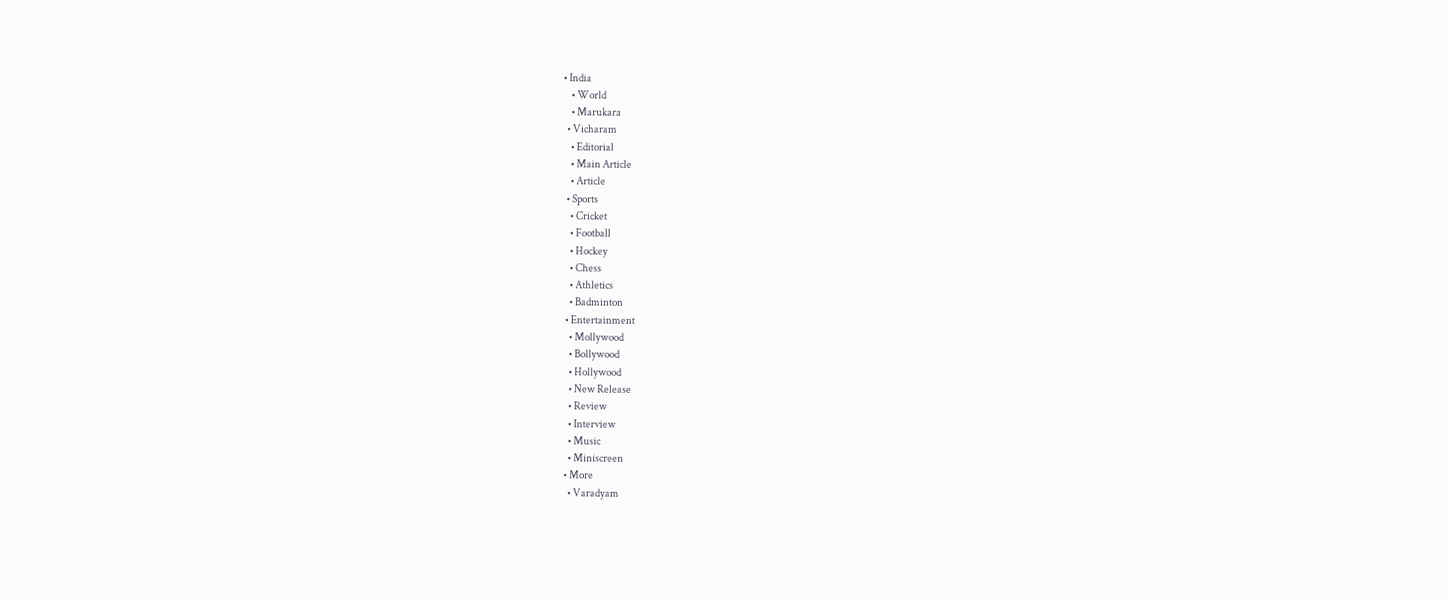• India
    • World
    • Marukara
  • Vicharam
    • Editorial
    • Main Article
    • Article
  • Sports
    • Cricket
    • Football
    • Hockey
    • Chess
    • Athletics
    • Badminton
  • Entertainment
    • Mollywood
    • Bollywood
    • Hollywood
    • New Release
    • Review
    • Interview
    • Music
    • Miniscreen
  • More
    • Varadyam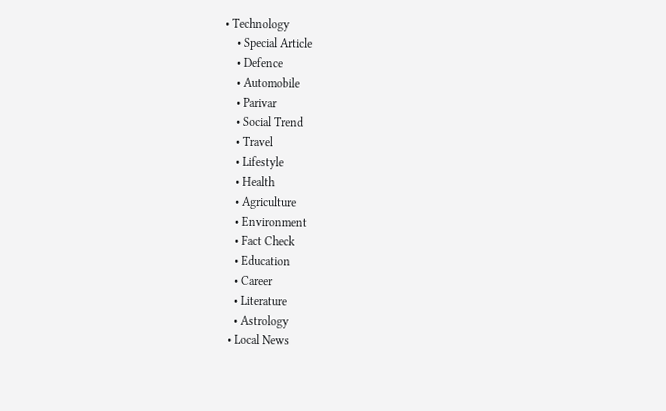• Technology
    • Special Article
    • Defence
    • Automobile
    • Parivar
    • Social Trend
    • Travel
    • Lifestyle
    • Health
    • Agriculture
    • Environment
    • Fact Check
    • Education
    • Career
    • Literature
    • Astrology
  • Local News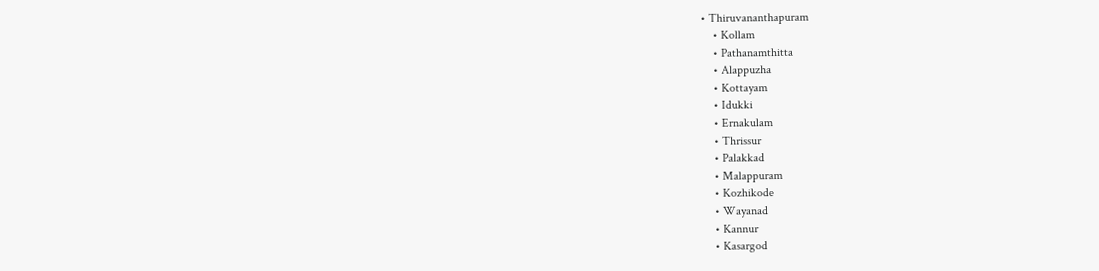• Thiruvananthapuram
    • Kollam
    • Pathanamthitta
    • Alappuzha
    • Kottayam
    • Idukki
    • Ernakulam
    • Thrissur
    • Palakkad
    • Malappuram
    • Kozhikode
    • Wayanad
    • Kannur
    • Kasargod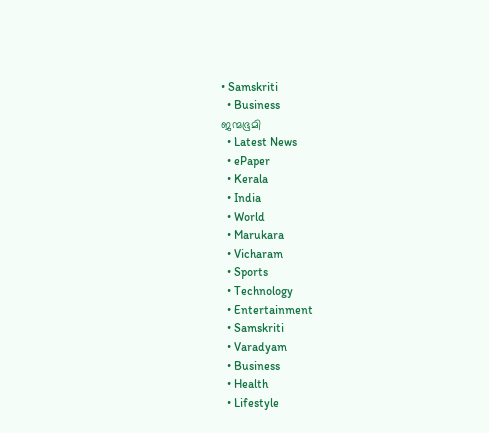• Samskriti
  • Business
ജന്മഭൂമി
  • Latest News
  • ePaper
  • Kerala
  • India
  • World
  • Marukara
  • Vicharam
  • Sports
  • Technology
  • Entertainment
  • Samskriti
  • Varadyam
  • Business
  • Health
  • Lifestyle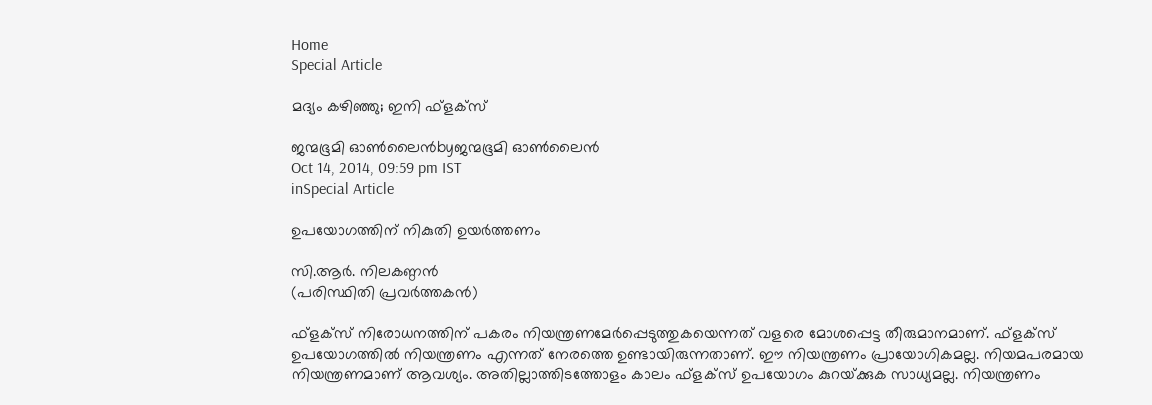Home
Special Article

മദ്യം കഴിഞ്ഞു; ഇനി ഫ്‌ളക്‌സ്

ജന്മഭൂമി ഓണ്‍ലൈന്‍byജന്മഭൂമി ഓണ്‍ലൈന്‍
Oct 14, 2014, 09:59 pm IST
inSpecial Article

ഉപയോഗത്തിന് നികുതി ഉയര്‍ത്തണം

സി.ആര്‍. നിലകണ്ഠന്‍
(പരിസ്ഥിതി പ്രവര്‍ത്തകന്‍)

ഫ്‌ളക്‌സ് നിരോധനത്തിന് പകരം നിയന്ത്രണമേര്‍പ്പെടുത്തുകയെന്നത് വളരെ മോശപ്പെട്ട തീരുമാനമാണ്. ഫ്‌ളക്‌സ് ഉപയോഗത്തില്‍ നിയന്ത്രണം എന്നത് നേരത്തെ ഉണ്ടായിരുന്നതാണ്. ഈ നിയന്ത്രണം പ്രായോഗികമല്ല. നിയമപരമായ നിയന്ത്രണമാണ് ആവശ്യം. അതില്ലാത്തിടത്തോളം കാലം ഫ്‌ളക്‌സ് ഉപയോഗം കുറയ്‌ക്കുക സാധ്യമല്ല. നിയന്ത്രണം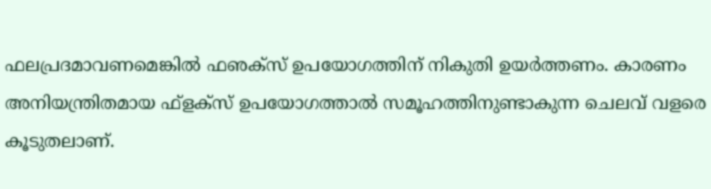ഫലപ്രദമാവണമെങ്കില്‍ ഫഌക്‌സ് ഉപയോഗത്തിന് നികുതി ഉയര്‍ത്തണം. കാരണം അനിയന്ത്രിതമായ ഫ്‌ളക്‌സ് ഉപയോഗത്താല്‍ സമൂഹത്തിനുണ്ടാകുന്ന ചെലവ് വളരെ കൂടുതലാണ്.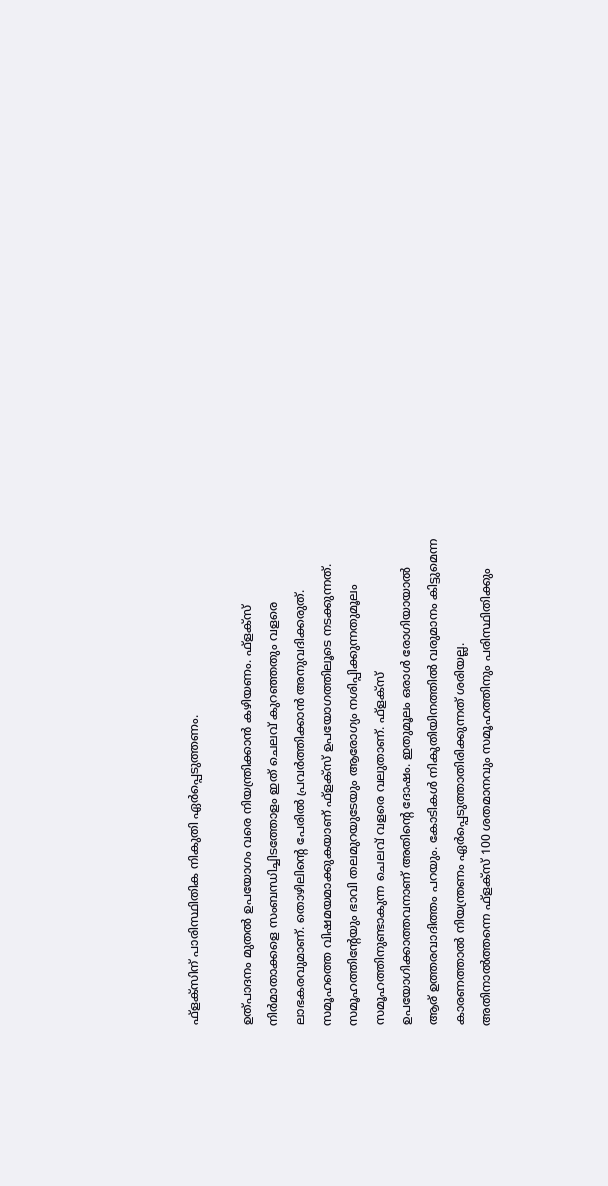ഫ്‌ളക്‌സിന് പാരിസ്ഥിതിക നികുതി ഏര്‍പ്പെടുത്തണം.

ഉത്പാദനം മുതല്‍ ഉപയോഗം വരെ നിയന്ത്രിക്കാന്‍ കഴിയണം. ഫ്‌ളക്‌സ് നിര്‍മാതാക്കളെ സംബന്ധിച്ചിടത്തോളം ഇത് ചെലവ് കുറഞ്ഞതും വളരെ ലാഭകരവുമാണ്. തൊഴിലിന്റെ പേരില്‍ പ്രവര്‍ത്തിക്കാന്‍ അനുവദിക്കരുത്. സമൂഹത്തെ വിഷമയമാക്കുകയാണ് ഫ്‌ളക്‌സ് ഉപയോഗത്തിലൂടെ നടക്കുന്നത്. സമൂഹത്തിന്റേയും ഭാവി തലമുറയുടേയും ആരോഗ്യം നശിപ്പിക്കുന്നതുമൂലം  സമൂഹത്തിനുണ്ടാകുന്ന ചെലവ് വളരെ വലുതാണ്. ഫ്‌ളക്‌സ് ഉപയോഗിക്കാത്തവനാണ് അതിന്റെ ദോഷം. ഇതുമൂലം ഒരാള്‍ രോഗിയായാല്‍ ആര് ഉത്തരവാദിത്തം പറയും. കോടികള്‍ നികുതിയിനത്തില്‍ വരുമാനം കിട്ടുമെന്ന കാരണത്താല്‍ നിയന്ത്രണം ഏര്‍പ്പെടുത്താതിരിക്കുന്നത് ശരിയല്ല. അതിനാല്‍ത്തന്നെ ഫ്‌ളക്‌സ് 100 ശതമാനവും സമൂഹത്തിനും പരിസ്ഥിതിക്കും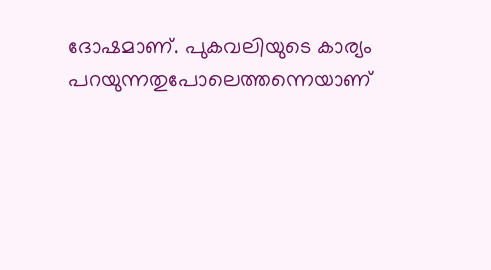ദോഷമാണ്. പുകവലിയുടെ കാര്യം പറയുന്നതുപോലെത്തന്നെയാണ്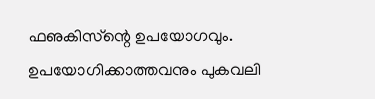ഫഌകിസ്‌ന്റെ ഉപയോഗവും. ഉപയോഗിക്കാത്തവനും പുകവലി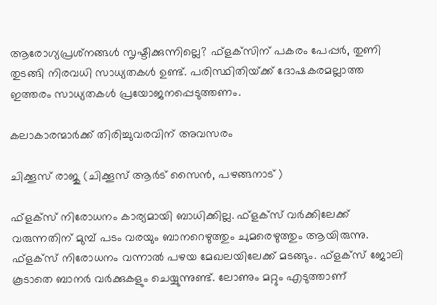ആരോഗ്യപ്രശ്‌നങ്ങള്‍ സൃഷ്ടിക്കുന്നില്ലെ? ഫ്‌ളക്‌സിന് പകരം പേപ്പര്‍, തുണി തുടങ്ങി നിരവധി സാധ്യതകള്‍ ഉണ്ട്. പരിസ്ഥിതിയ്‌ക്ക് ദോഷകരമല്ലാത്ത ഇത്തരം സാധ്യതകള്‍ പ്രയോജനപ്പെടുത്തണം.

കലാകാരന്മാര്‍ക്ക് തിരിച്ചുവരവിന് അവസരം

ചിക്കൂസ് രാജു (ചിക്കൂസ് ആര്‍ട് സൈന്‍, പഴങ്ങനാട് )

ഫ്‌ളക്‌സ് നിരോധനം കാര്യമായി ബാധിക്കില്ല. ഫ്‌ളക്‌സ് വര്‍ക്കിലേക്ക് വരുന്നതിന് മുമ്പ് പടം വരയും ബാനറെഴുത്തും ചുമരെഴുത്തും ആയിരുന്നു. ഫ്‌ളക്‌സ് നിരോധനം വന്നാല്‍ പഴയ മേഖലയിലേക്ക് മടങ്ങും. ഫ്‌ളക്‌സ് ജോലി കൂടാതെ ബാനര്‍ വര്‍ക്കുകളും ചെയ്യുന്നുണ്ട്. ലോണും മറ്റും എടുത്താണ്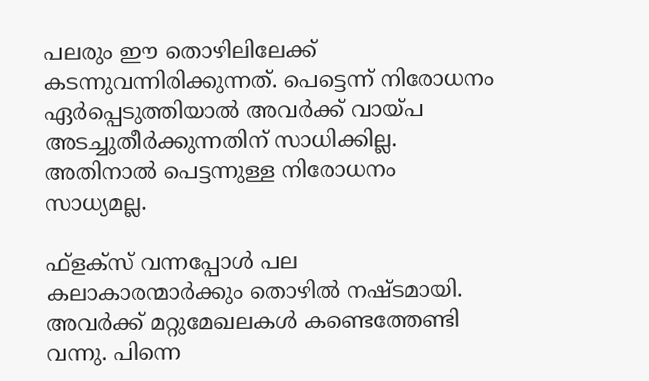പലരും ഈ തൊഴിലിലേക്ക് കടന്നുവന്നിരിക്കുന്നത്. പെട്ടെന്ന് നിരോധനം ഏര്‍പ്പെടുത്തിയാല്‍ അവര്‍ക്ക് വായ്‌പ അടച്ചുതീര്‍ക്കുന്നതിന് സാധിക്കില്ല. അതിനാല്‍ പെട്ടന്നുള്ള നിരോധനം സാധ്യമല്ല.

ഫ്‌ളക്‌സ് വന്നപ്പോള്‍ പല കലാകാരന്മാര്‍ക്കും തൊഴില്‍ നഷ്ടമായി. അവര്‍ക്ക് മറ്റുമേഖലകള്‍ കണ്ടെത്തേണ്ടി വന്നു. പിന്നെ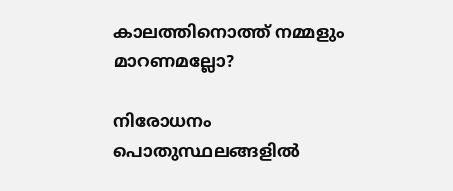കാലത്തിനൊത്ത് നമ്മളും മാറണമല്ലോ?

നിരോധനം പൊതുസ്ഥലങ്ങളില്‍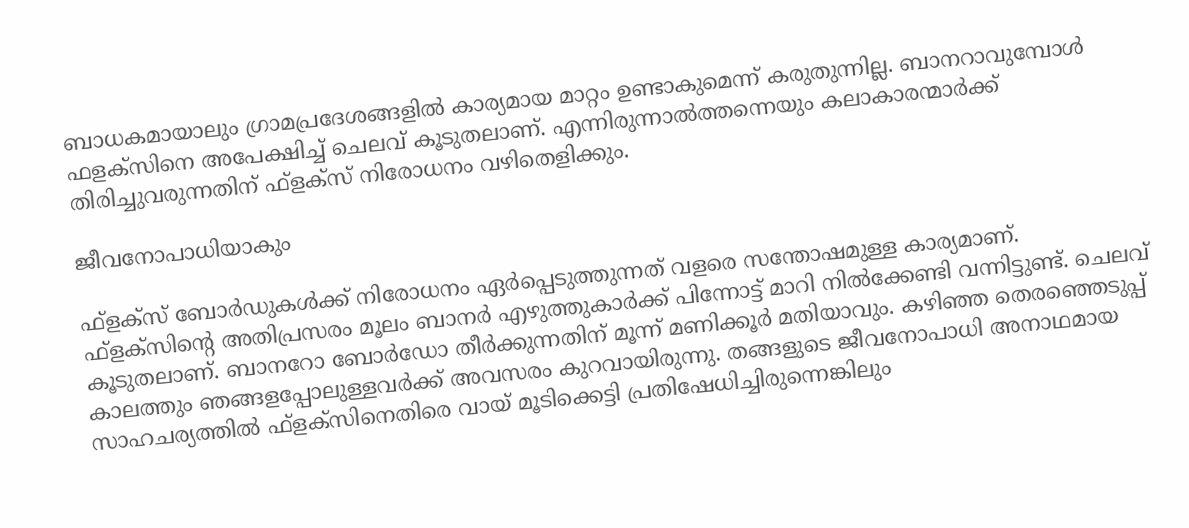ബാധകമായാലും ഗ്രാമപ്രദേശങ്ങളില്‍ കാര്യമായ മാറ്റം ഉണ്ടാകുമെന്ന് കരുതുന്നില്ല. ബാനറാവുമ്പോള്‍ ഫളക്‌സിനെ അപേക്ഷിച്ച് ചെലവ് കൂടുതലാണ്. എന്നിരുന്നാല്‍ത്തന്നെയും കലാകാരന്മാര്‍ക്ക് തിരിച്ചുവരുന്നതിന് ഫ്‌ളക്‌സ് നിരോധനം വഴിതെളിക്കും.

ജീവനോപാധിയാകും

ഫ്‌ളക്‌സ് ബോര്‍ഡുകള്‍ക്ക് നിരോധനം ഏര്‍പ്പെടുത്തുന്നത് വളരെ സന്തോഷമുള്ള കാര്യമാണ്. ഫ്‌ളക്‌സിന്റെ അതിപ്രസരം മൂലം ബാനര്‍ എഴുത്തുകാര്‍ക്ക് പിന്നോട്ട് മാറി നില്‍ക്കേണ്ടി വന്നിട്ടുണ്ട്. ചെലവ് കൂടുതലാണ്. ബാനറോ ബോര്‍ഡോ തീര്‍ക്കുന്നതിന് മൂന്ന് മണിക്കൂര്‍ മതിയാവും. കഴിഞ്ഞ തെരഞ്ഞെടുപ്പ് കാലത്തും ഞങ്ങളപ്പോലുള്ളവര്‍ക്ക് അവസരം കുറവായിരുന്നു. തങ്ങളുടെ ജീവനോപാധി അനാഥമായ സാഹചര്യത്തില്‍ ഫ്‌ളക്‌സിനെതിരെ വായ് മൂടിക്കെട്ടി പ്രതിഷേധിച്ചിരുന്നെങ്കിലും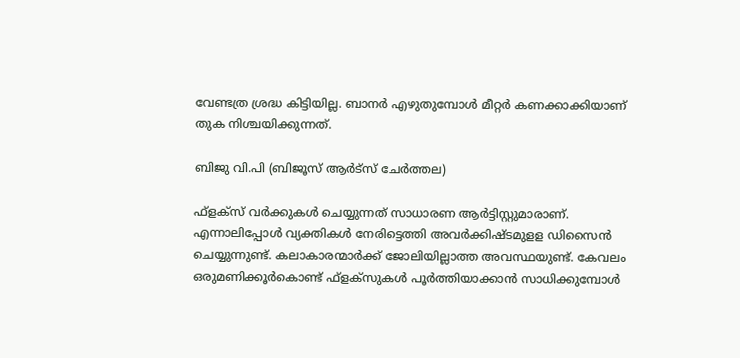വേണ്ടത്ര ശ്രദ്ധ കിട്ടിയില്ല. ബാനര്‍ എഴുതുമ്പോള്‍ മീറ്റര്‍ കണക്കാക്കിയാണ് തുക നിശ്ചയിക്കുന്നത്.

ബിജു വി.പി (ബിജൂസ് ആര്‍ട്‌സ് ചേര്‍ത്തല)

ഫ്‌ളക്‌സ് വര്‍ക്കുകള്‍ ചെയ്യുന്നത് സാധാരണ ആര്‍ട്ടിസ്റ്റുമാരാണ്. എന്നാലിപ്പോള്‍ വ്യക്തികള്‍ നേരിട്ടെത്തി അവര്‍ക്കിഷ്ടമുളള ഡിസൈന്‍ ചെയ്യുന്നുണ്ട്. കലാകാരന്മാര്‍ക്ക് ജോലിയില്ലാത്ത അവസ്ഥയുണ്ട്. കേവലം ഒരുമണിക്കൂര്‍കൊണ്ട് ഫ്‌ളക്‌സുകള്‍ പൂര്‍ത്തിയാക്കാന്‍ സാധിക്കുമ്പോള്‍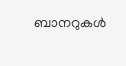ബാനറുകള്‍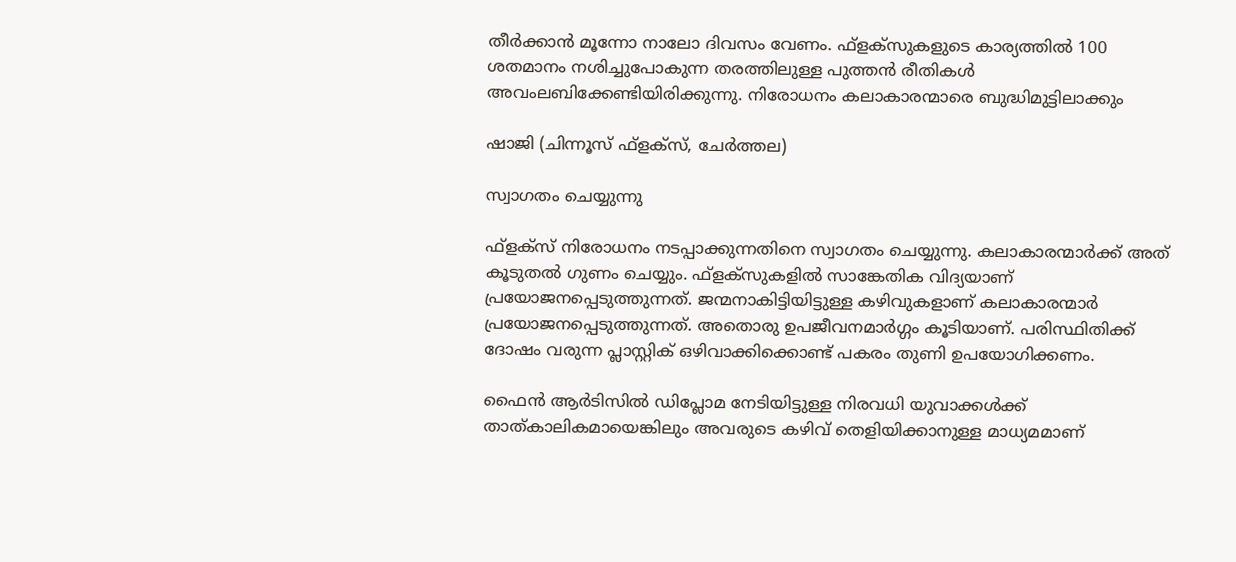തീര്‍ക്കാന്‍ മൂന്നോ നാലോ ദിവസം വേണം. ഫ്‌ളക്‌സുകളുടെ കാര്യത്തില്‍ 100 ശതമാനം നശിച്ചുപോകുന്ന തരത്തിലുള്ള പുത്തന്‍ രീതികള്‍ അവംലബിക്കേണ്ടിയിരിക്കുന്നു. നിരോധനം കലാകാരന്മാരെ ബുദ്ധിമുട്ടിലാക്കും

ഷാജി (ചിന്നൂസ് ഫ്‌ളക്‌സ്, ചേര്‍ത്തല)

സ്വാഗതം ചെയ്യുന്നു

ഫ്‌ളക്‌സ് നിരോധനം നടപ്പാക്കുന്നതിനെ സ്വാഗതം ചെയ്യുന്നു. കലാകാരന്മാര്‍ക്ക് അത് കൂടുതല്‍ ഗുണം ചെയ്യും. ഫ്‌ളക്‌സുകളില്‍ സാങ്കേതിക വിദ്യയാണ് പ്രയോജനപ്പെടുത്തുന്നത്. ജന്മനാകിട്ടിയിട്ടുള്ള കഴിവുകളാണ് കലാകാരന്മാര്‍ പ്രയോജനപ്പെടുത്തുന്നത്. അതൊരു ഉപജീവനമാര്‍ഗ്ഗം കൂടിയാണ്. പരിസ്ഥിതിക്ക് ദോഷം വരുന്ന പ്ലാസ്റ്റിക് ഒഴിവാക്കിക്കൊണ്ട് പകരം തുണി ഉപയോഗിക്കണം.

ഫൈന്‍ ആര്‍ടിസില്‍ ഡിപ്ലോമ നേടിയിട്ടുള്ള നിരവധി യുവാക്കള്‍ക്ക് താത്കാലികമായെങ്കിലും അവരുടെ കഴിവ് തെളിയിക്കാനുള്ള മാധ്യമമാണ്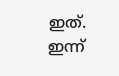ഇത്. ഇന്ന്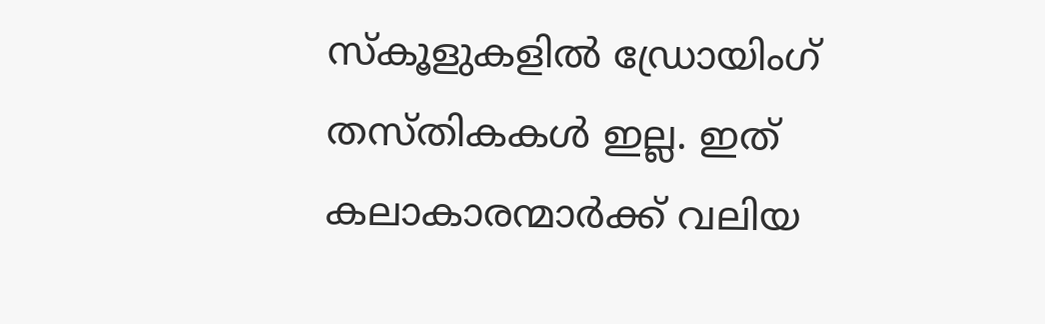സ്‌കൂളുകളില്‍ ഡ്രോയിംഗ് തസ്തികകള്‍ ഇല്ല. ഇത് കലാകാരന്മാര്‍ക്ക് വലിയ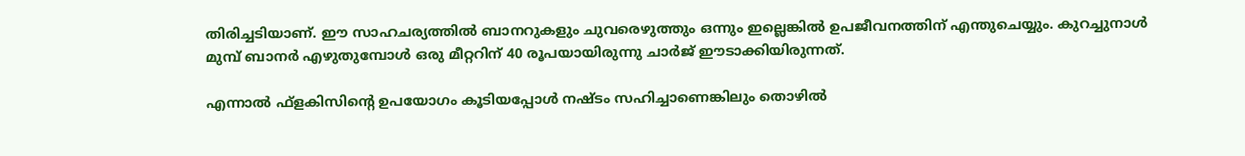തിരിച്ചടിയാണ്. ഈ സാഹചര്യത്തില്‍ ബാനറുകളും ചുവരെഴുത്തും ഒന്നും ഇല്ലെങ്കില്‍ ഉപജീവനത്തിന് എന്തുചെയ്യും. കുറച്ചുനാള്‍ മുമ്പ് ബാനര്‍ എഴുതുമ്പോള്‍ ഒരു മീറ്ററിന് 40 രൂപയായിരുന്നു ചാര്‍ജ് ഈടാക്കിയിരുന്നത്.

എന്നാല്‍ ഫ്‌ളകിസിന്റെ ഉപയോഗം കൂടിയപ്പോള്‍ നഷ്ടം സഹിച്ചാണെങ്കിലും തൊഴില്‍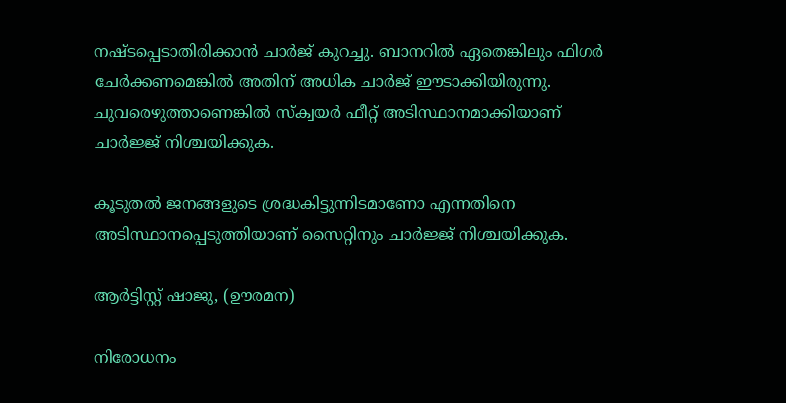നഷ്ടപ്പെടാതിരിക്കാന്‍ ചാര്‍ജ് കുറച്ചു. ബാനറില്‍ ഏതെങ്കിലും ഫിഗര്‍ ചേര്‍ക്കണമെങ്കില്‍ അതിന് അധിക ചാര്‍ജ് ഈടാക്കിയിരുന്നു. ചുവരെഴുത്താണെങ്കില്‍ സ്‌ക്വയര്‍ ഫീറ്റ് അടിസ്ഥാനമാക്കിയാണ് ചാര്‍ജ്ജ് നിശ്ചയിക്കുക.

കൂടുതല്‍ ജനങ്ങളുടെ ശ്രദ്ധകിട്ടുന്നിടമാണോ എന്നതിനെ അടിസ്ഥാനപ്പെടുത്തിയാണ് സൈറ്റിനും ചാര്‍ജ്ജ് നിശ്ചയിക്കുക.

ആര്‍ട്ടിസ്റ്റ് ഷാജു, (ഊരമന)

നിരോധനം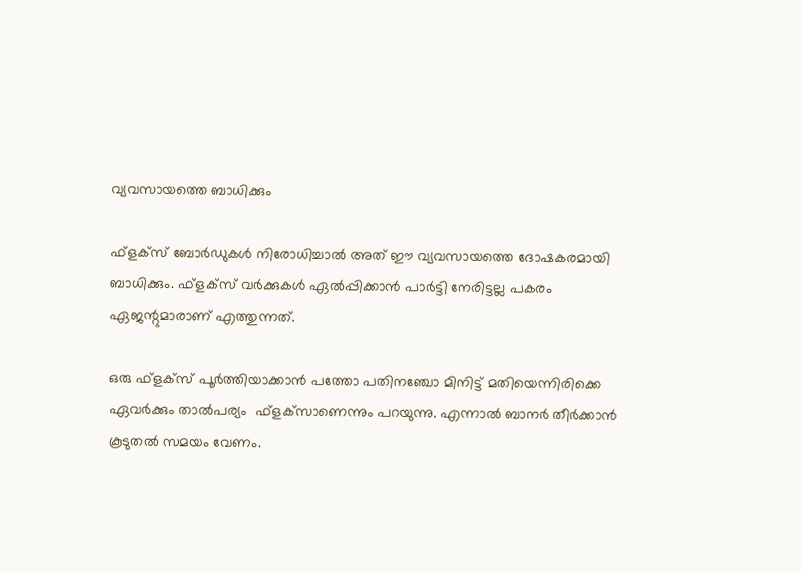വ്യവസായത്തെ ബാധിക്കും

ഫ്‌ളക്‌സ് ബോര്‍ഡുകള്‍ നിരോധിച്ചാല്‍ അത് ഈ വ്യവസായത്തെ ദോഷകരമായി ബാധിക്കും. ഫ്‌ളക്‌സ് വര്‍ക്കുകള്‍ ഏല്‍പ്പിക്കാന്‍ പാര്‍ട്ടി നേരിട്ടല്ല പകരം ഏജന്റുമാരാണ് എത്തുന്നത്.

ഒരു ഫ്‌ളക്‌സ് പൂര്‍ത്തിയാക്കാന്‍ പത്തോ പതിനഞ്ചോ മിനിട്ട് മതിയെന്നിരിക്കെ ഏവര്‍ക്കും താല്‍പര്യം  ഫ്‌ളക്‌സാണെന്നും പറയുന്നു. എന്നാല്‍ ബാനര്‍ തീര്‍ക്കാന്‍ കൂടുതല്‍ സമയം വേണം.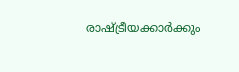രാഷ്‌ട്രീയക്കാര്‍ക്കും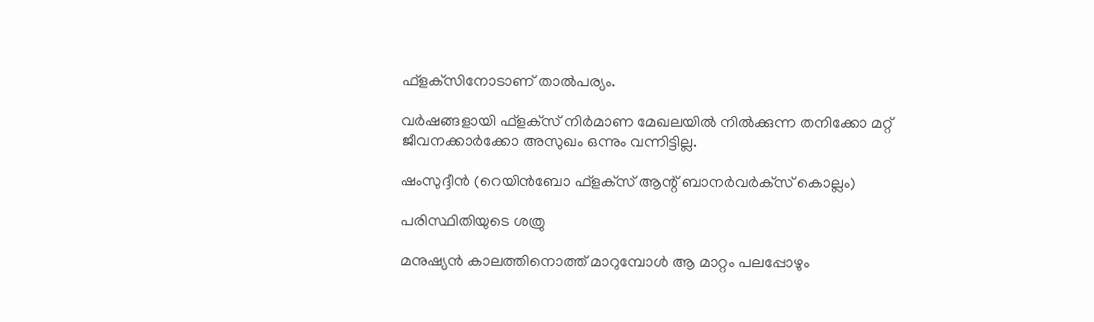ഫ്‌ളക്‌സിനോടാണ് താല്‍പര്യം.

വര്‍ഷങ്ങളായി ഫ്‌ളക്‌സ് നിര്‍മാണ മേഖലയില്‍ നില്‍ക്കുന്ന തനിക്കോ മറ്റ് ജീവനക്കാര്‍ക്കോ അസുഖം ഒന്നും വന്നിട്ടില്ല.

ഷംസുദ്ദീന്‍ (റെയിന്‍ബോ ഫ്‌ളക്‌സ് ആന്റ് ബാനര്‍വര്‍ക്‌സ് കൊല്ലം)

പരിസ്ഥിതിയുടെ ശത്രു

മനുഷ്യന്‍ കാലത്തിനൊത്ത് മാറുമ്പോള്‍ ആ മാറ്റം പലപ്പോഴും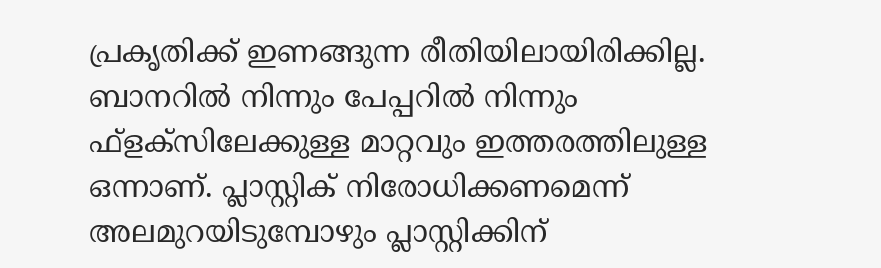പ്രകൃതിക്ക് ഇണങ്ങുന്ന രീതിയിലായിരിക്കില്ല. ബാനറില്‍ നിന്നും പേപ്പറില്‍ നിന്നും ഫ്‌ളക്‌സിലേക്കുള്ള മാറ്റവും ഇത്തരത്തിലുള്ള ഒന്നാണ്. പ്ലാസ്റ്റിക് നിരോധിക്കണമെന്ന് അലമുറയിടുമ്പോഴും പ്ലാസ്റ്റിക്കിന്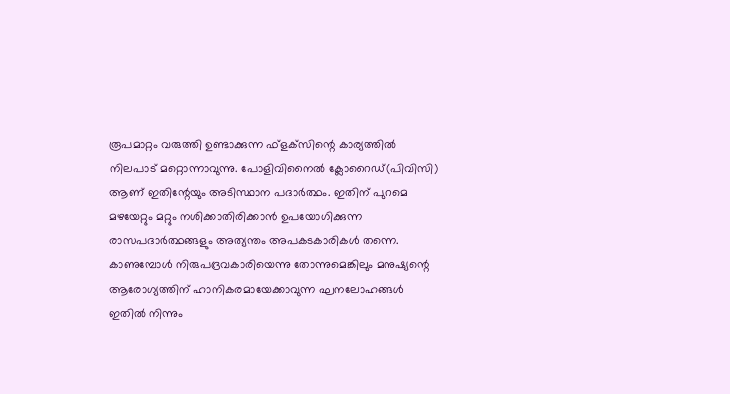രൂപമാറ്റം വരുത്തി ഉണ്ടാക്കുന്ന ഫ്‌ളക്‌സിന്റെ കാര്യത്തില്‍ നിലപാട് മറ്റൊന്നാവുന്നു. പോളിവിനൈല്‍ ക്ലോറൈഡ്(പിവിസി) ആണ് ഇതിന്റേയും അടിസ്ഥാന പദാര്‍ത്ഥം. ഇതിന് പുറമെ മഴയേറ്റും മറ്റും നശിക്കാതിരിക്കാന്‍ ഉപയോഗിക്കുന്ന രാസപദാര്‍ത്ഥങ്ങളും അത്യന്തം അപകടകാരികള്‍ തന്നെ. കാണുമ്പോള്‍ നിരുപദ്രവകാരിയെന്നു തോന്നുമെങ്കിലും മനുഷ്യന്റെ ആരോഗ്യത്തിന് ഹാനികരമായേക്കാവുന്ന ഘനലോഹങ്ങള്‍ ഇതില്‍ നിന്നും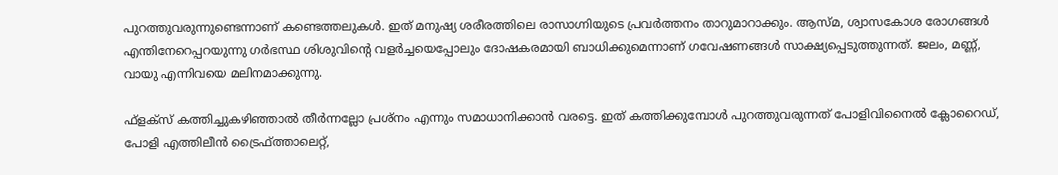പുറത്തുവരുന്നുണ്ടെന്നാണ് കണ്ടെത്തലുകള്‍. ഇത് മനുഷ്യ ശരീരത്തിലെ രാസാഗ്നിയുടെ പ്രവര്‍ത്തനം താറുമാറാക്കും. ആസ്മ, ശ്വാസകോശ രോഗങ്ങള്‍ എന്തിനേറെപ്പറയുന്നു ഗര്‍ഭസ്ഥ ശിശുവിന്റെ വളര്‍ച്ചയെപ്പോലും ദോഷകരമായി ബാധിക്കുമെന്നാണ് ഗവേഷണങ്ങള്‍ സാക്ഷ്യപ്പെടുത്തുന്നത്. ജലം, മണ്ണ്, വായു എന്നിവയെ മലിനമാക്കുന്നു.

ഫ്‌ളക്‌സ് കത്തിച്ചുകഴിഞ്ഞാല്‍ തീര്‍ന്നല്ലോ പ്രശ്‌നം എന്നും സമാധാനിക്കാന്‍ വരട്ടെ. ഇത് കത്തിക്കുമ്പോള്‍ പുറത്തുവരുന്നത് പോളിവിനൈല്‍ ക്ലോറൈഡ്, പോളി എത്തിലീന്‍ ട്രൈഫ്ത്താലെറ്റ്,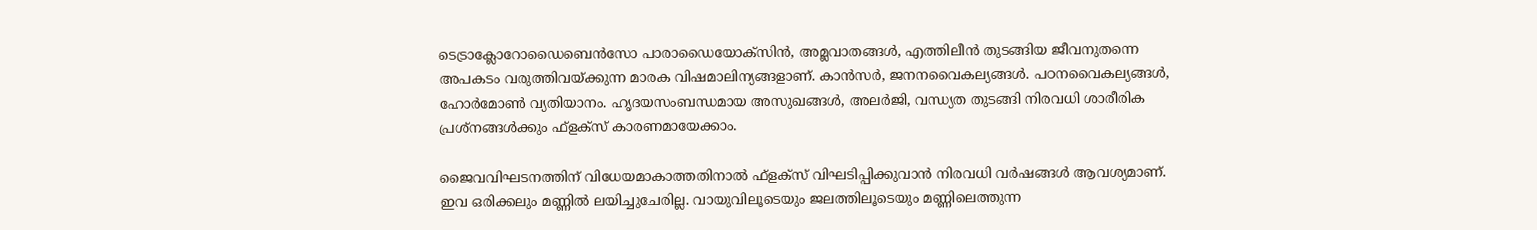ടെട്രാക്ലോറോഡൈബെന്‍സോ പാരാഡൈയോക്‌സിന്‍, അമ്ലവാതങ്ങള്‍, എത്തിലീന്‍ തുടങ്ങിയ ജീവനുതന്നെ അപകടം വരുത്തിവയ്‌ക്കുന്ന മാരക വിഷമാലിന്യങ്ങളാണ്. കാന്‍സര്‍, ജനനവൈകല്യങ്ങള്‍. പഠനവൈകല്യങ്ങള്‍, ഹോര്‍മോണ്‍ വ്യതിയാനം. ഹൃദയസംബന്ധമായ അസുഖങ്ങള്‍, അലര്‍ജി, വന്ധ്യത തുടങ്ങി നിരവധി ശാരീരിക പ്രശ്‌നങ്ങള്‍ക്കും ഫ്‌ളക്‌സ് കാരണമായേക്കാം.

ജൈവവിഘടനത്തിന് വിധേയമാകാത്തതിനാല്‍ ഫ്‌ളക്‌സ് വിഘടിപ്പിക്കുവാന്‍ നിരവധി വര്‍ഷങ്ങള്‍ ആവശ്യമാണ്. ഇവ ഒരിക്കലും മണ്ണില്‍ ലയിച്ചുചേരില്ല. വായുവിലൂടെയും ജലത്തിലൂടെയും മണ്ണിലെത്തുന്ന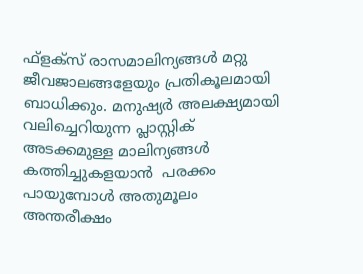ഫ്‌ളക്‌സ് രാസമാലിന്യങ്ങള്‍ മറ്റു ജീവജാലങ്ങളേയും പ്രതികൂലമായി ബാധിക്കും. മനുഷ്യര്‍ അലക്ഷ്യമായി വലിച്ചെറിയുന്ന പ്ലാസ്റ്റിക് അടക്കമുള്ള മാലിന്യങ്ങള്‍ കത്തിച്ചുകളയാന്‍  പരക്കം പായുമ്പോള്‍ അതുമൂലം അന്തരീക്ഷം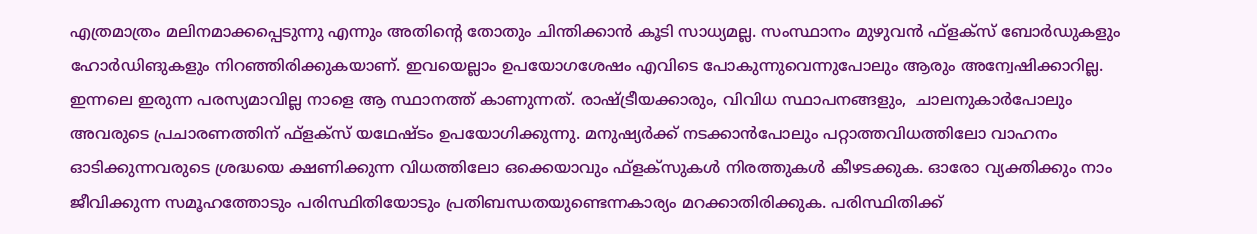എത്രമാത്രം മലിനമാക്കപ്പെടുന്നു എന്നും അതിന്റെ തോതും ചിന്തിക്കാന്‍ കൂടി സാധ്യമല്ല. സംസ്ഥാനം മുഴുവന്‍ ഫ്‌ളക്‌സ് ബോര്‍ഡുകളും ഹോര്‍ഡിങുകളും നിറഞ്ഞിരിക്കുകയാണ്. ഇവയെല്ലാം ഉപയോഗശേഷം എവിടെ പോകുന്നുവെന്നുപോലും ആരും അന്വേഷിക്കാറില്ല. ഇന്നലെ ഇരുന്ന പരസ്യമാവില്ല നാളെ ആ സ്ഥാനത്ത് കാണുന്നത്. രാഷ്‌ട്രീയക്കാരും, വിവിധ സ്ഥാപനങ്ങളും,  ചാലനുകാര്‍പോലും അവരുടെ പ്രചാരണത്തിന് ഫ്‌ളക്‌സ് യഥേഷ്ടം ഉപയോഗിക്കുന്നു. മനുഷ്യര്‍ക്ക് നടക്കാന്‍പോലും പറ്റാത്തവിധത്തിലോ വാഹനം ഓടിക്കുന്നവരുടെ ശ്രദ്ധയെ ക്ഷണിക്കുന്ന വിധത്തിലോ ഒക്കെയാവും ഫ്‌ളക്‌സുകള്‍ നിരത്തുകള്‍ കീഴടക്കുക. ഓരോ വ്യക്തിക്കും നാം ജീവിക്കുന്ന സമൂഹത്തോടും പരിസ്ഥിതിയോടും പ്രതിബന്ധതയുണ്ടെന്നകാര്യം മറക്കാതിരിക്കുക. പരിസ്ഥിതിക്ക്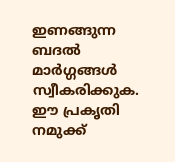ഇണങ്ങുന്ന ബദല്‍ മാര്‍ഗ്ഗങ്ങള്‍ സ്വീകരിക്കുക. ഈ പ്രകൃതി നമുക്ക്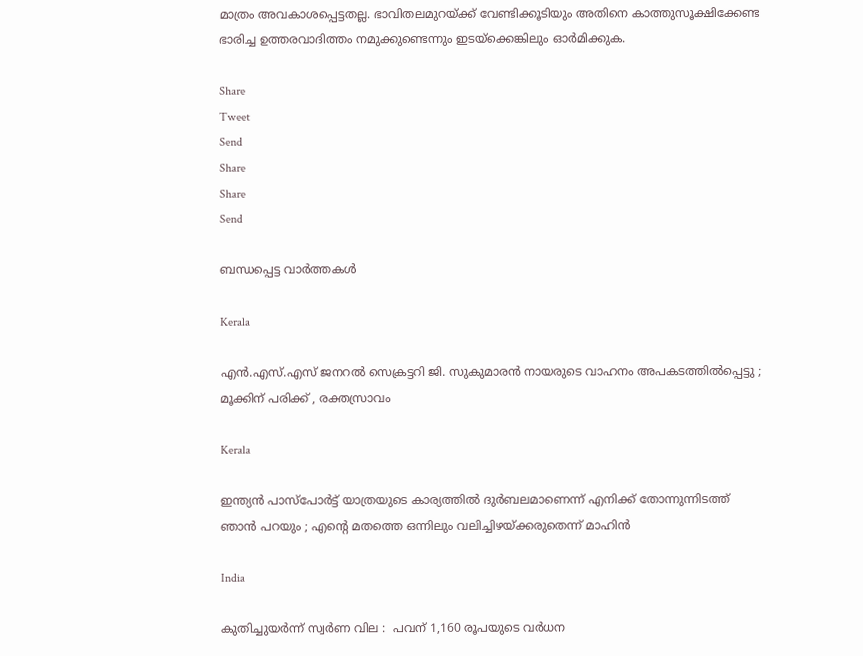മാത്രം അവകാശപ്പെട്ടതല്ല. ഭാവിതലമുറയ്‌ക്ക് വേണ്ടിക്കൂടിയും അതിനെ കാത്തുസൂക്ഷിക്കേണ്ട ഭാരിച്ച ഉത്തരവാദിത്തം നമുക്കുണ്ടെന്നും ഇടയ്‌ക്കെങ്കിലും ഓര്‍മിക്കുക.

Share
Tweet
Send
Share
Share
Send

ബന്ധപ്പെട്ട വാര്‍ത്തകള്‍

Kerala

എൻ.എസ്.എസ് ജനറൽ സെക്രട്ടറി ജി. സുകുമാരൻ നായരുടെ വാഹനം അപകടത്തിൽപ്പെട്ടു ; മൂക്കിന് പരിക്ക് , രക്തസ്രാവം

Kerala

ഇന്ത്യൻ പാസ്പോർട്ട് യാത്രയുടെ കാര്യത്തിൽ ദുർബലമാണെന്ന് എനിക്ക് തോന്നുന്നിടത്ത് ഞാൻ പറയും ; എന്റെ മതത്തെ ഒന്നിലും വലിച്ചിഴയ്‌ക്കരുതെന്ന് മാഹിൻ

India

കുതിച്ചുയര്‍ന്ന് സ്വർണ വില :  പവന് 1,160 രൂപയുടെ വര്‍ധന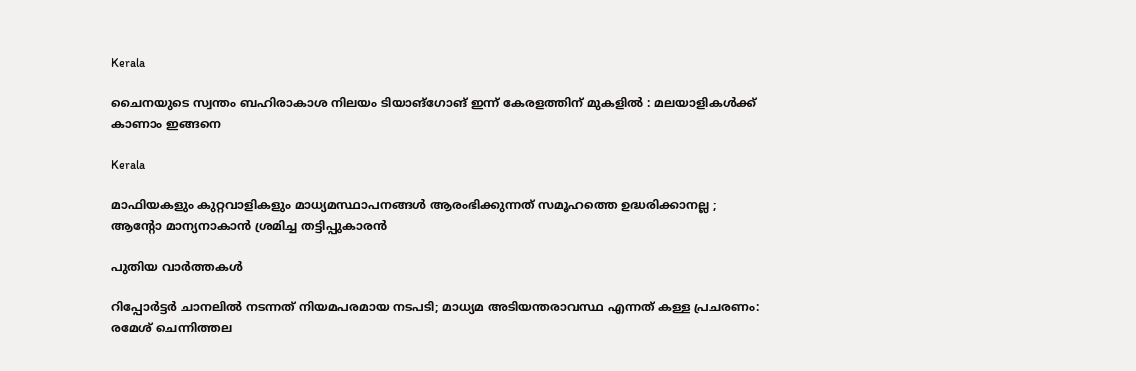Kerala

ചൈനയുടെ സ്വന്തം ബഹിരാകാശ നിലയം ടിയാങ്ഗോങ് ഇന്ന് കേരളത്തിന് മുകളിൽ : മലയാളികൾക്ക് കാണാം ഇങ്ങനെ

Kerala

മാഫിയകളും കുറ്റവാളികളും മാധ്യമസ്ഥാപനങ്ങൾ ആരംഭിക്കുന്നത് സമൂഹത്തെ ഉദ്ധരിക്കാനല്ല ; ആന്റോ മാന്യനാകാൻ ശ്രമിച്ച തട്ടിപ്പുകാരൻ

പുതിയ വാര്‍ത്തകള്‍

റിപ്പോർട്ടർ ചാനലിൽ നടന്നത് നിയമപരമായ നടപടി; മാധ്യമ അടിയന്തരാവസ്ഥ എന്നത് കള്ള പ്രചരണം: രമേശ് ചെന്നിത്തല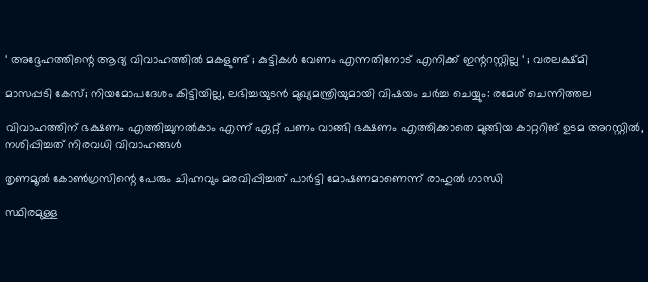‘ അദ്ദേഹത്തിന്റെ ആദ്യ വിവാഹത്തിൽ മകളുണ്ട് ; കുട്ടികൾ വേണം എന്നതിനോട് എനിക്ക് ഇന്ററസ്റ്റില്ല ‘ ; വരലക്ഷ്മി

മാസപ്പടി കേസ്; നിയമോപദേശം കിട്ടിയില്ല, ലഭിച്ചയുടൻ മുഖ്യമന്ത്രിയുമായി വിഷയം ചർച്ച ചെയ്യും: രമേശ് ചെന്നിത്തല

വിവാഹത്തിന് ഭക്ഷണം എത്തിച്ചുനൽകാം എന്ന് ഏറ്റ് പണം വാങ്ങി ഭക്ഷണം എത്തിക്കാതെ മുങ്ങിയ കാറ്ററിങ് ഉടമ അറസ്റ്റിൽ, നശിപ്പിച്ചത് നിരവധി വിവാഹങ്ങൾ

തൃണമൂൽ കോൺഗ്രസിന്റെ പേരും ചിഹ്നവും മരവിപ്പിച്ചത് പാർട്ടി മോഷണമാണെന്ന് രാഹുൽ ഗാന്ധി

സ്ഥിരമുള്ള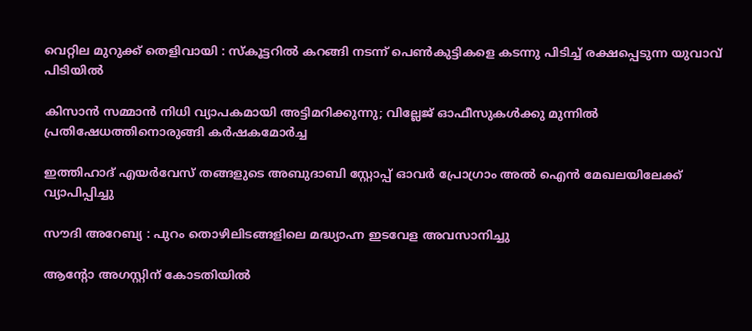വെറ്റില മുറുക്ക് തെളിവായി : സ്‌കൂട്ടറില്‍ കറങ്ങി നടന്ന് പെണ്‍കുട്ടികളെ കടന്നു പിടിച്ച് രക്ഷപ്പെടുന്ന യുവാവ് പിടിയില്‍

കിസാന്‍ സമ്മാന്‍ നിധി വ്യാപകമായി അട്ടിമറിക്കുന്നു; വില്ലേജ് ഓഫീസുകള്‍ക്കു മുന്നില്‍ പ്രതിഷേധത്തിനൊരുങ്ങി കര്‍ഷകമോര്‍ച്ച

ഇത്തിഹാദ് എയർവേസ് തങ്ങളുടെ അബുദാബി സ്റ്റോപ്പ് ഓവർ പ്രോഗ്രാം അൽ ഐൻ മേഖലയിലേക്ക് വ്യാപിപ്പിച്ചു

സൗദി അറേബ്യ : പുറം തൊഴിലിടങ്ങളിലെ മദ്ധ്യാഹ്ന ഇടവേള അവസാനിച്ചു

ആന്റോ അഗസ്റ്റിന് കോടതിയിൽ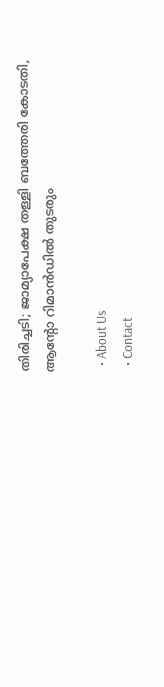തിരിച്ചടി; ജാമ്യാപേക്ഷ തള്ളി ബത്തേരി കോടതി, ആൻ്റോ റിമാൻഡിൽ തുടരും

  • About Us
  • Contact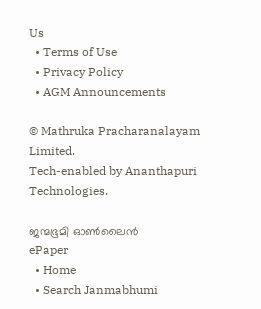Us
  • Terms of Use
  • Privacy Policy
  • AGM Announcements

© Mathruka Pracharanalayam Limited.
Tech-enabled by Ananthapuri Technologies.

ജന്മഭൂമി ഓണ്‍ലൈന്‍
ePaper
  • Home
  • Search Janmabhumi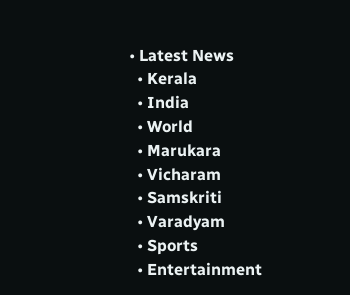• Latest News
  • Kerala
  • India
  • World
  • Marukara
  • Vicharam
  • Samskriti
  • Varadyam
  • Sports
  • Entertainment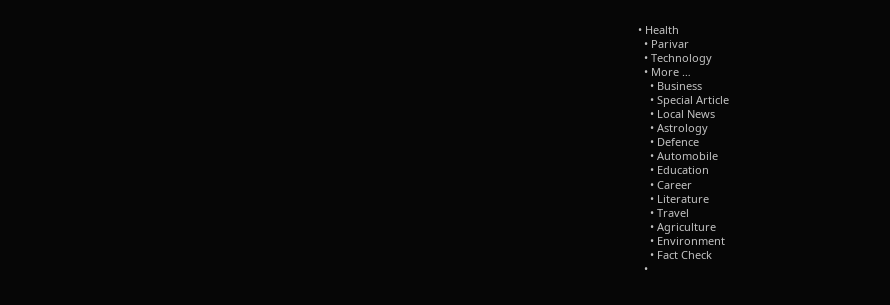• Health
  • Parivar
  • Technology
  • More …
    • Business
    • Special Article
    • Local News
    • Astrology
    • Defence
    • Automobile
    • Education
    • Career
    • Literature
    • Travel
    • Agriculture
    • Environment
    • Fact Check
  •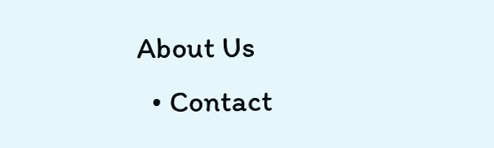About Us
  • Contact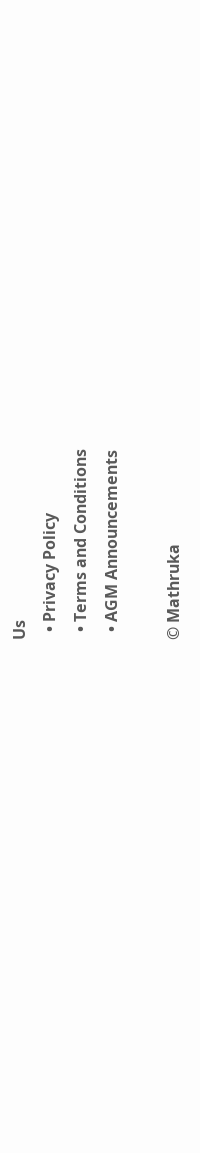Us
  • Privacy Policy
  • Terms and Conditions
  • AGM Announcements

© Mathruka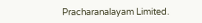Pracharanalayam Limited.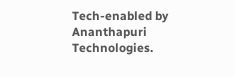Tech-enabled by Ananthapuri Technologies.